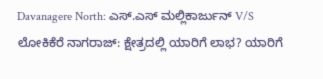Davanagere North: ಎಸ್‌.ಎಸ್‌ ಮಲ್ಲಿಕಾರ್ಜುನ್‌ V/S ಲೋಕಿಕೆರೆ ನಾಗರಾಜ್‌: ಕ್ಷೇತ್ರದಲ್ಲಿ ಯಾರಿಗೆ ಲಾಭ? ಯಾರಿಗೆ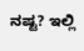ನಷ್ಟ? ಇಲ್ಲಿ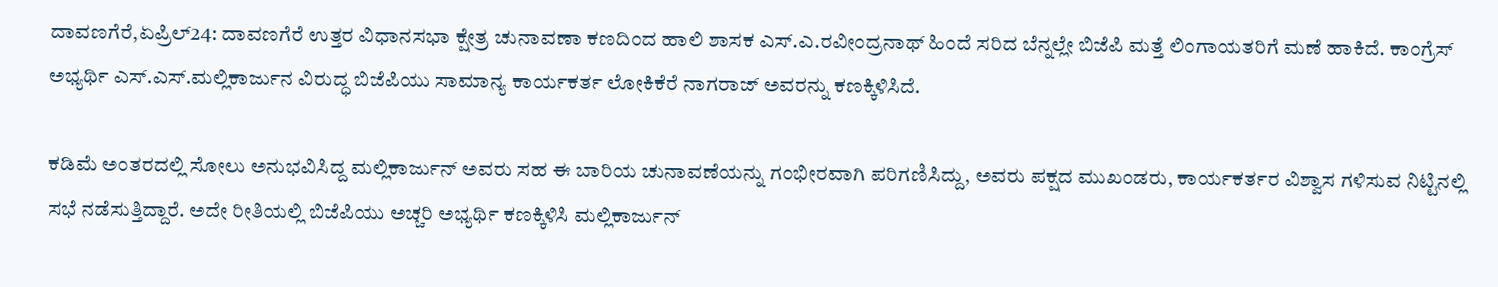ದಾವಣಗೆರೆ,ಏಪ್ರಿಲ್24: ದಾವಣಗೆರೆ ಉತ್ತರ ವಿಧಾನಸಭಾ ಕ್ಷೇತ್ರ ಚುನಾವಣಾ ಕಣದಿಂದ ಹಾಲಿ ಶಾಸಕ ಎಸ್.ಎ.ರವೀಂದ್ರನಾಥ್ ಹಿಂದೆ ಸರಿದ ಬೆನ್ನಲ್ಲೇ ಬಿಜೆಪಿ ಮತ್ತೆ ಲಿಂಗಾಯತರಿಗೆ ಮಣೆ ಹಾಕಿದೆ. ಕಾಂಗ್ರೆಸ್ ಅಭ್ಯರ್ಥಿ ಎಸ್.ಎಸ್.ಮಲ್ಲಿಕಾರ್ಜುನ ವಿರುದ್ಧ ಬಿಜೆಪಿಯು ಸಾಮಾನ್ಯ ಕಾರ್ಯಕರ್ತ ಲೋಕಿಕೆರೆ ನಾಗರಾಜ್ ಅವರನ್ನು ಕಣಕ್ಕಿಳಿಸಿದೆ.

ಕಡಿಮೆ ಅಂತರದಲ್ಲಿ ಸೋಲು ಅನುಭವಿಸಿದ್ದ ಮಲ್ಲಿಕಾರ್ಜುನ್ ಅವರು ಸಹ ಈ ಬಾರಿಯ ಚುನಾವಣೆಯನ್ನು ಗಂಭೀರವಾಗಿ ಪರಿಗಣಿಸಿದ್ದು, ಅವರು ಪಕ್ಷದ ಮುಖಂಡರು, ಕಾರ್ಯಕರ್ತರ ವಿಶ್ವಾಸ ಗಳಿಸುವ ನಿಟ್ಟಿನಲ್ಲಿ ಸಭೆ ನಡೆಸುತ್ತಿದ್ದಾರೆ. ಅದೇ ರೀತಿಯಲ್ಲಿ ಬಿಜೆಪಿಯು ಅಚ್ಚರಿ ಅಭ್ಯರ್ಥಿ ಕಣಕ್ಕಿಳಿಸಿ ಮಲ್ಲಿಕಾರ್ಜುನ್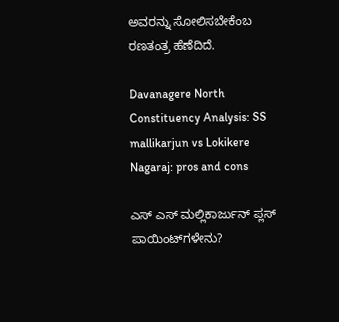ಅವರನ್ನು ಸೋಲಿಸಬೇಕೆಂಬ ರಣತಂತ್ರ ಹೆಣೆದಿದೆ.

Davanagere North Constituency Analysis: SS mallikarjun vs Lokikere Nagaraj: pros and cons

ಎಸ್‌ ಎಸ್‌ ಮಲ್ಲಿಕಾರ್ಜುನ್ ಪ್ಲಸ್‌ ಪಾಯಿಂಟ್‌ಗಳೇನು?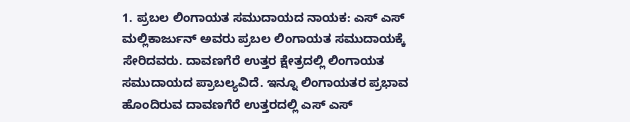1. ಪ್ರಬಲ ಲಿಂಗಾಯತ ಸಮುದಾಯದ ನಾಯಕ: ಎಸ್‌ ಎಸ್‌ ಮಲ್ಲಿಕಾರ್ಜುನ್ ಅವರು ಪ್ರಬಲ ಲಿಂಗಾಯತ ಸಮುದಾಯಕ್ಕೆ ಸೇರಿದವರು. ದಾವಣಗೆರೆ ಉತ್ತರ ಕ್ಷೇತ್ರದಲ್ಲಿ ಲಿಂಗಾಯತ ಸಮುದಾಯದ ಪ್ರಾಬಲ್ಯವಿದೆ. ಇನ್ನೂ ಲಿಂಗಾಯತರ ಪ್ರಭಾವ ಹೊಂದಿರುವ ದಾವಣಗೆರೆ ಉತ್ತರದಲ್ಲಿ ಎಸ್‌ ಎಸ್‌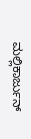ಮಲ್ಲಿಕಾರ್ಜುನ್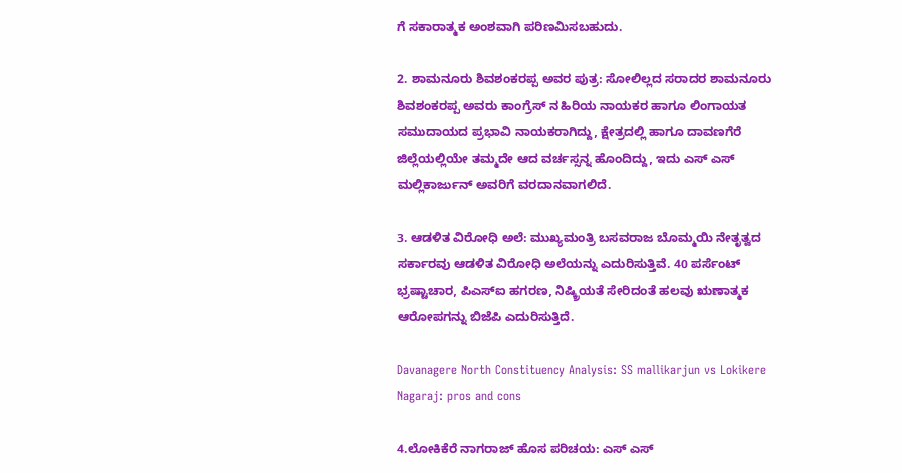ಗೆ ಸಕಾರಾತ್ಮಕ ಅಂಶವಾಗಿ ಪರಿಣಮಿಸಬಹುದು.

2. ಶಾಮನೂರು ಶಿವಶಂಕರಪ್ಪ ಅವರ ಪುತ್ರ: ಸೋಲಿಲ್ಲದ ಸರಾದರ ಶಾಮನೂರು ಶಿವಶಂಕರಪ್ಪ ಅವರು ಕಾಂಗ್ರೆಸ್‌ ನ ಹಿರಿಯ ನಾಯಕರ ಹಾಗೂ ಲಿಂಗಾಯತ ಸಮುದಾಯದ ಪ್ರಭಾವಿ ನಾಯಕರಾಗಿದ್ದು, ಕ್ಷೇತ್ರದಲ್ಲಿ ಹಾಗೂ ದಾವಣಗೆರೆ ಜಿಲ್ಲೆಯಲ್ಲಿಯೇ ತಮ್ಮದೇ ಆದ ವರ್ಚಸ್ಸನ್ನ ಹೊಂದಿದ್ದು, ಇದು ಎಸ್‌ ಎಸ್‌ ಮಲ್ಲಿಕಾರ್ಜುನ್‌ ಅವರಿಗೆ ವರದಾನವಾಗಲಿದೆ.

3. ಆಡಳಿತ ವಿರೋಧಿ ಅಲೆ: ಮುಖ್ಯಮಂತ್ರಿ ಬಸವರಾಜ ಬೊಮ್ಮಯಿ ನೇತೃತ್ವದ ಸರ್ಕಾರವು ಆಡಳಿತ ವಿರೋಧಿ ಅಲೆಯನ್ನು ಎದುರಿಸುತ್ತಿವೆ. 40 ಪರ್ಸೆಂಟ್‌ ಭ್ರಷ್ಟಾಚಾರ, ಪಿಎಸ್‌ಐ ಹಗರಣ, ನಿಷ್ಕ್ರಿಯತೆ ಸೇರಿದಂತೆ ಹಲವು ಋಣಾತ್ಮಕ ಆರೋಪಗನ್ನು ಬಿಜೆಪಿ ಎದುರಿಸುತ್ತಿದೆ.

Davanagere North Constituency Analysis: SS mallikarjun vs Lokikere Nagaraj: pros and cons

4.ಲೋಕಿಕೆರೆ ನಾಗರಾಜ್‌ ಹೊಸ ಪರಿಚಯ: ಎಸ್‌ ಎಸ್‌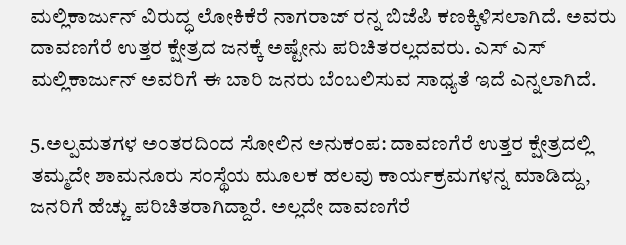ಮಲ್ಲಿಕಾರ್ಜುನ್ ವಿರುದ್ಧ ಲೋಕಿಕೆರೆ ನಾಗರಾಜ್‌ ರನ್ನ ಬಿಜೆಪಿ ಕಣಕ್ಕಿಳಿಸಲಾಗಿದೆ. ಅವರು ದಾವಣಗೆರೆ ಉತ್ತರ ಕ್ಷೇತ್ರದ ಜನಕ್ಕೆ ಅಷ್ಟೇನು ಪರಿಚಿತರಲ್ಲದವರು. ಎಸ್‌ ಎಸ್ ಮಲ್ಲಿಕಾರ್ಜುನ್‌ ಅವರಿಗೆ ಈ ಬಾರಿ ಜನರು ಬೆಂಬಲಿಸುವ ಸಾಧ್ಯತೆ ಇದೆ ಎನ್ನಲಾಗಿದೆ.

5.ಅಲ್ಪಮತಗಳ ಅಂತರದಿಂದ ಸೋಲಿನ ಅನುಕಂಪ: ದಾವಣಗೆರೆ ಉತ್ತರ ಕ್ಷೇತ್ರದಲ್ಲಿ ತಮ್ಮದೇ ಶಾಮನೂರು ಸಂಸ್ಥೆಯ ಮೂಲಕ ಹಲವು ಕಾರ್ಯಕ್ರಮಗಳನ್ನ ಮಾಡಿದ್ದು, ಜನರಿಗೆ ಹೆಚ್ಚು ಪರಿಚಿತರಾಗಿದ್ದಾರೆ. ಅಲ್ಲದೇ ದಾವಣಗೆರೆ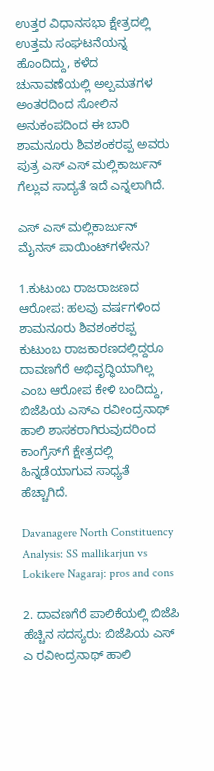ಉತ್ತರ ವಿಧಾನಸಭಾ ಕ್ಷೇತ್ರದಲ್ಲಿ ಉತ್ತಮ ಸಂಘಟನೆಯನ್ನ ಹೊಂದಿದ್ದು, ಕಳೆದ ಚುನಾವಣೆಯಲ್ಲಿ ಅಲ್ಪಮತಗಳ ಅಂತರದಿಂದ ಸೋಲಿನ ಅನುಕಂಪದಿಂದ ಈ ಬಾರಿ ಶಾಮನೂರು ಶಿವಶಂಕರಪ್ಪ ಅವರು ಪುತ್ರ ಎಸ್‌ ಎಸ್ ಮಲ್ಲಿಕಾರ್ಜುನ್‌ ಗೆಲ್ಲುವ ಸಾದ್ಯತೆ ಇದೆ ಎನ್ನಲಾಗಿದೆ.

ಎಸ್‌ ಎಸ್‌ ಮಲ್ಲಿಕಾರ್ಜುನ್ ಮೈನಸ್‌ ಪಾಯಿಂಟ್‌ಗಳೇನು?

1.ಕುಟುಂಬ ರಾಜರಾಜಣದ ಆರೋಪ: ಹಲವು ವರ್ಷಗಳಿಂದ ಶಾಮನೂರು ಶಿವಶಂಕರಪ್ಪ ಕುಟುಂಬ ರಾಜಕಾರಣದಲ್ಲಿದ್ದರೂ ದಾವಣಗೆರೆ ಅಭಿವೃದ್ಧಿಯಾಗಿಲ್ಲ ಎಂಬ ಆರೋಪ ಕೇಳಿ ಬಂದಿದ್ದು, ಬಿಜೆಪಿಯ ಎಸ್‌ಎ ರವೀಂದ್ರನಾಥ್‌ ಹಾಲಿ ಶಾಸಕರಾಗಿರುವುದರಿಂದ ಕಾಂಗ್ರೆಸ್‌ಗೆ ಕ್ಷೇತ್ರದಲ್ಲಿ ಹಿನ್ನಡೆಯಾಗುವ ಸಾಧ್ಯತೆ ಹೆಚ್ಚಾಗಿದೆ.

Davanagere North Constituency Analysis: SS mallikarjun vs Lokikere Nagaraj: pros and cons

2. ದಾವಣಗೆರೆ ಪಾಲಿಕೆಯಲ್ಲಿ ಬಿಜೆಪಿ ಹೆಚ್ಚಿನ ಸದಸ್ಯರು: ಬಿಜೆಪಿಯ ಎಸ್‌ ಎ ರವೀಂದ್ರನಾಥ್‌ ಹಾಲಿ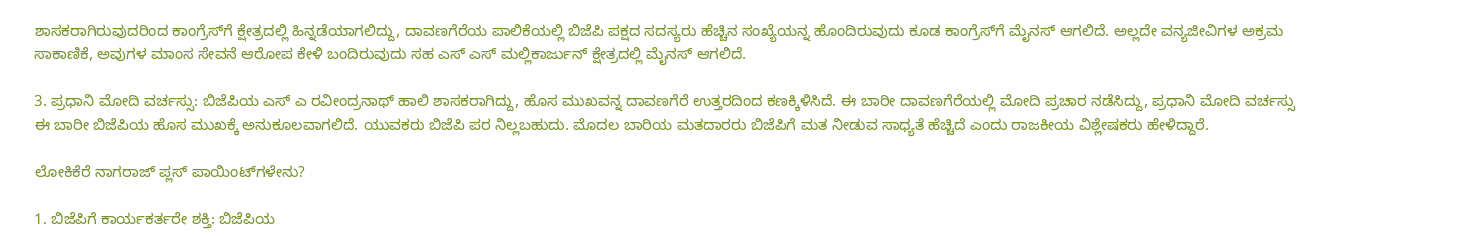ಶಾಸಕರಾಗಿರುವುದರಿಂದ ಕಾಂಗ್ರೆಸ್‌ಗೆ ಕ್ಷೇತ್ರದಲ್ಲಿ ಹಿನ್ನಡೆಯಾಗಲಿದ್ದು, ದಾವಣಗೆರೆಯ ಪಾಲಿಕೆಯಲ್ಲಿ ಬಿಜೆಪಿ ಪಕ್ಷದ ಸದಸ್ಯರು ಹೆಚ್ಚಿನ ಸಂಖ್ಯೆಯನ್ನ ಹೊಂದಿರುವುದು ಕೂಡ ಕಾಂಗ್ರೆಸ್‌ಗೆ ಮೈನಸ್‌ ಆಗಲಿದೆ. ಅಲ್ಲದೇ ವನ್ಯಜೀವಿಗಳ ಅಕ್ರಮ ಸಾಕಾಣಿಕೆ, ಅವುಗಳ ಮಾಂಸ ಸೇವನೆ ಆರೋಪ ಕೇಳಿ ಬಂದಿರುವುದು ಸಹ ಎಸ್‌ ಎಸ್‌ ಮಲ್ಲಿಕಾರ್ಜುನ್‌ ಕ್ಷೇತ್ರದಲ್ಲಿ ಮೈನಸ್‌ ಆಗಲಿದೆ.

3. ಪ್ರಧಾನಿ ಮೋದಿ ವರ್ಚಸ್ಸು: ಬಿಜೆಪಿಯ ಎಸ್‌ ಎ ರವೀಂದ್ರನಾಥ್‌ ಹಾಲಿ ಶಾಸಕರಾಗಿದ್ದು, ಹೊಸ ಮುಖವನ್ನ ದಾವಣಗೆರೆ ಉತ್ತರದಿಂದ ಕಣಕ್ಕಿಳಿಸಿದೆ. ಈ ಬಾರೀ ದಾವಣಗೆರೆಯಲ್ಲಿ ಮೋದಿ ಪ್ರಚಾರ ನಡೆಸಿದ್ದು, ಪ್ರಧಾನಿ ಮೋದಿ ವರ್ಚಸ್ಸು ಈ ಬಾರೀ ಬಿಜೆಪಿಯ ಹೊಸ ಮುಖಕ್ಕೆ ಅನುಕೂಲವಾಗಲಿದೆ. ಯುವಕರು ಬಿಜೆಪಿ ಪರ ನಿಲ್ಲಬಹುದು. ಮೊದಲ ಬಾರಿಯ ಮತದಾರರು ಬಿಜೆಪಿಗೆ ಮತ ನೀಡುವ ಸಾಧ್ಯತೆ ಹೆಚ್ಚಿದೆ ಎಂದು ರಾಜಕೀಯ ವಿಶ್ಲೇಷಕರು ಹೇಳಿದ್ದಾರೆ.

ಲೋಕಿಕೆರೆ ನಾಗರಾಜ್‌ ಪ್ಲಸ್‌ ಪಾಯಿಂಟ್‌ಗಳೇನು?

1. ಬಿಜೆಪಿಗೆ ಕಾರ್ಯಕರ್ತರೇ ಶಕ್ತಿ: ಬಿಜೆಪಿಯ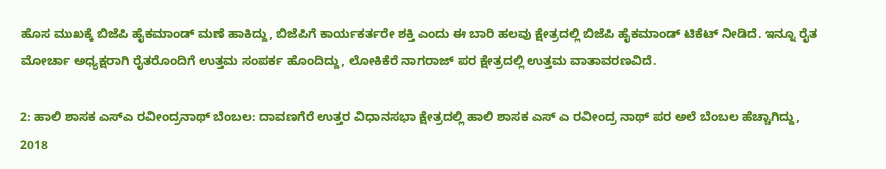ಹೊಸ ಮುಖಕ್ಕೆ ಬಿಜೆಪಿ ಹೈಕಮಾಂಡ್‌ ಮಣೆ ಹಾಕಿದ್ದು, ಬಿಜೆಪಿಗೆ ಕಾರ್ಯಕರ್ತರೇ ಶಕ್ತಿ ಎಂದು ಈ ಬಾರಿ ಹಲವು ಕ್ಷೇತ್ರದಲ್ಲಿ ಬಿಜೆಪಿ ಹೈಕಮಾಂಡ್‌ ಟಿಕೆಟ್‌ ನೀಡಿದೆ. ಇನ್ನೂ ರೈತ ಮೋರ್ಚಾ ಅಧ್ಯಕ್ಷರಾಗಿ ರೈತರೊಂದಿಗೆ ಉತ್ತಮ ಸಂಪರ್ಕ ಹೊಂದಿದ್ದು, ಲೋಕಿಕೆರೆ ನಾಗರಾಜ್‌ ಪರ ಕ್ಷೇತ್ರದಲ್ಲಿ ಉತ್ತಮ ವಾತಾವರಣವಿದೆ.

2: ಹಾಲಿ ಶಾಸಕ ಎಸ್‌ಎ ರವೀಂದ್ರನಾಥ್‌ ಬೆಂಬಲ: ದಾವಣಗೆರೆ ಉತ್ತರ ವಿಧಾನಸಭಾ ಕ್ಷೇತ್ರದಲ್ಲಿ ಹಾಲಿ ಶಾಸಕ ಎಸ್‌ ಎ ರವೀಂದ್ರ ನಾಥ್‌ ಪರ ಅಲೆ ಬೆಂಬಲ ಹೆಚ್ಚಾಗಿದ್ದು, 2018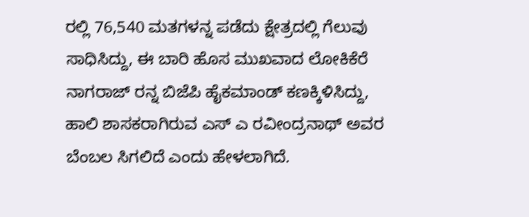ರಲ್ಲಿ 76,540 ಮತಗಳನ್ನ ಪಡೆದು ಕ್ಷೇತ್ರದಲ್ಲಿ ಗೆಲುವು ಸಾಧಿಸಿದ್ದು, ಈ ಬಾರಿ ಹೊಸ ಮುಖವಾದ ಲೋಕಿಕೆರೆ ನಾಗರಾಜ್‌ ರನ್ನ ಬಿಜೆಪಿ ಹೈಕಮಾಂಡ್‌ ಕಣಕ್ಕಿಳಿಸಿದ್ದು, ಹಾಲಿ ಶಾಸಕರಾಗಿರುವ ಎಸ್‌ ಎ ರವೀಂದ್ರನಾಥ್‌ ಅವರ ಬೆಂಬಲ ಸಿಗಲಿದೆ ಎಂದು ಹೇಳಲಾಗಿದೆ.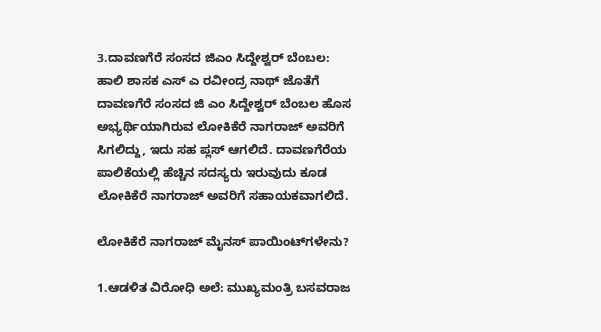3.ದಾವಣಗೆರೆ ಸಂಸದ ಜಿಎಂ ಸಿದ್ದೇಶ್ವರ್‌ ಬೆಂಬಲ: ಹಾಲಿ ಶಾಸಕ ಎಸ್‌ ಎ ರವೀಂದ್ರ ನಾಥ್‌ ಜೊತೆಗೆ ದಾವಣಗೆರೆ ಸಂಸದ ಜಿ ಎಂ ಸಿದ್ದೇಶ್ವರ್‌ ಬೆಂಬಲ ಹೊಸ ಅಭ್ಯರ್ಥಿಯಾಗಿರುವ ಲೋಕಿಕೆರೆ ನಾಗರಾಜ್‌ ಅವರಿಗೆ ಸಿಗಲಿದ್ದು, ಇದು ಸಹ ಪ್ಲಸ್‌ ಆಗಲಿದೆ. ದಾವಣಗೆರೆಯ ಪಾಲಿಕೆಯಲ್ಲಿ ಹೆಚ್ಚಿನ ಸದಸ್ಯರು ಇರುವುದು ಕೂಡ ಲೋಕಿಕೆರೆ ನಾಗರಾಜ್‌ ಅವರಿಗೆ ಸಹಾಯಕವಾಗಲಿದೆ.

ಲೋಕಿಕೆರೆ ನಾಗರಾಜ್‌ ಮೈನಸ್‌ ಪಾಯಿಂಟ್‌ಗಳೇನು?

1.ಆಡಳಿತ ವಿರೋಧಿ ಅಲೆ: ಮುಖ್ಯಮಂತ್ರಿ ಬಸವರಾಜ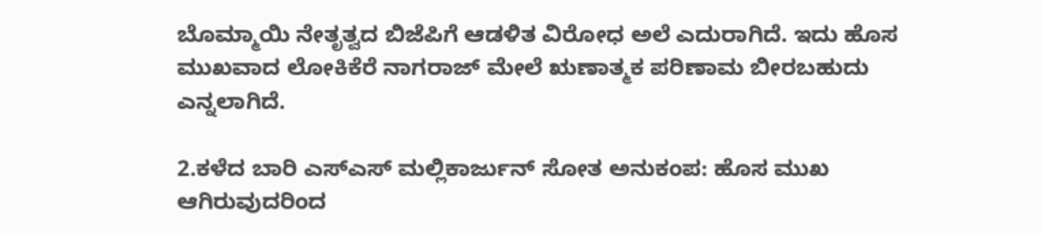ಬೊಮ್ಮಾಯಿ ನೇತೃತ್ವದ ಬಿಜೆಪಿಗೆ ಆಡಳಿತ ವಿರೋಧ ಅಲೆ ಎದುರಾಗಿದೆ. ಇದು ಹೊಸ ಮುಖವಾದ ಲೋಕಿಕೆರೆ ನಾಗರಾಜ್‌ ಮೇಲೆ ಋಣಾತ್ಮಕ ಪರಿಣಾಮ ಬೀರಬಹುದು ಎನ್ನಲಾಗಿದೆ.

2.ಕಳೆದ ಬಾರಿ ಎಸ್‌ಎಸ್‌ ಮಲ್ಲಿಕಾರ್ಜುನ್‌ ಸೋತ ಅನುಕಂಪ: ಹೊಸ ಮುಖ ಆಗಿರುವುದರಿಂದ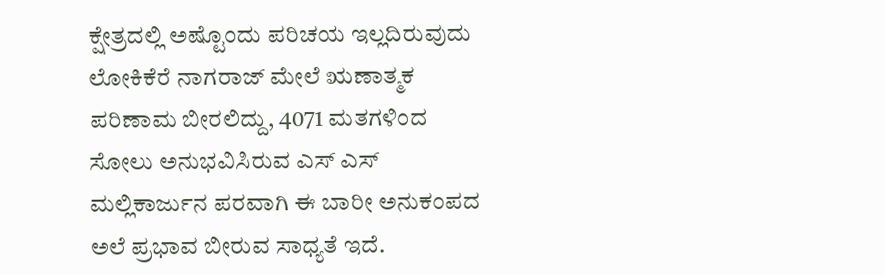ಕ್ಷೇತ್ರದಲ್ಲಿ ಅಷ್ಟೊಂದು ಪರಿಚಯ ಇಲ್ಲದಿರುವುದು ಲೋಕಿಕೆರೆ ನಾಗರಾಜ್‌ ಮೇಲೆ ಋಣಾತ್ಮಕ ಪರಿಣಾಮ ಬೀರಲಿದ್ದು, 4071 ಮತಗಳಿಂದ ಸೋಲು ಅನುಭವಿಸಿರುವ ಎಸ್‌ ಎಸ್‌ ಮಲ್ಲಿಕಾರ್ಜುನ ಪರವಾಗಿ ಈ ಬಾರೀ ಅನುಕಂಪದ ಅಲೆ ಪ್ರಭಾವ ಬೀರುವ ಸಾಧ್ಯತೆ ಇದೆ.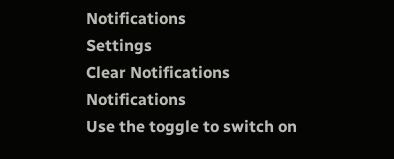Notifications
Settings
Clear Notifications
Notifications
Use the toggle to switch on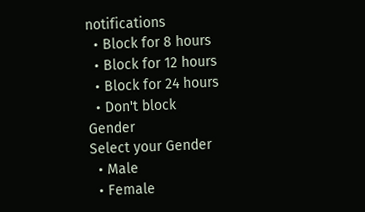notifications
  • Block for 8 hours
  • Block for 12 hours
  • Block for 24 hours
  • Don't block
Gender
Select your Gender
  • Male
  • Female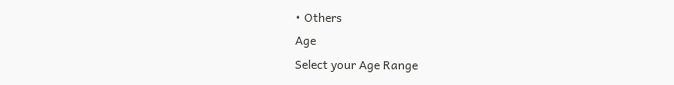• Others
Age
Select your Age Range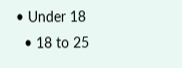• Under 18
  • 18 to 25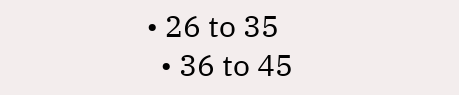• 26 to 35
  • 36 to 45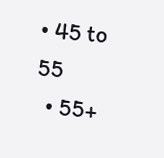• 45 to 55
  • 55+